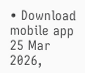• Download mobile app
25 Mar 2026,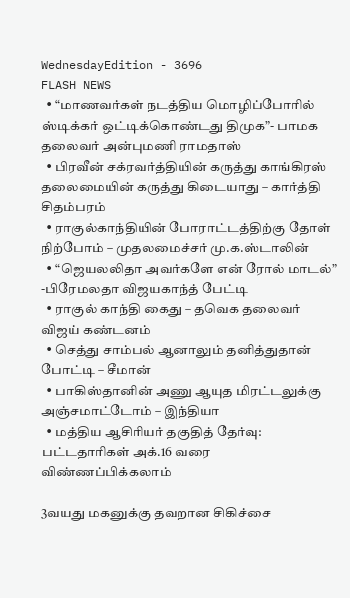WednesdayEdition - 3696
FLASH NEWS
  • “மாணவர்கள் நடத்திய மொழிப்போரில் ஸ்டிக்கர் ஒட்டிக்கொண்டது திமுக”- பாமக தலைவர் அன்புமணி ராமதாஸ்
  • பிரவீன் சக்ரவர்த்தியின் கருத்து காங்கிரஸ் தலைமையின் கருத்து கிடையாது – கார்த்தி சிதம்பரம்
  • ராகுல்காந்தியின் போராட்டத்திற்கு தோள் நிற்போம் – முதலமைச்சர் மு.க.ஸ்டாலின்
  • “ஜெயலலிதா அவர்களே என் ரோல் மாடல்” -பிரேமலதா விஜயகாந்த் பேட்டி
  • ராகுல் காந்தி கைது – தவெக தலைவர் விஜய் கண்டனம்
  • செத்து சாம்பல் ஆனாலும் தனித்துதான் போட்டி – சீமான்
  • பாகிஸ்தானின் அணு ஆயுத மிரட்டலுக்கு அஞ்சமாட்டோம் – இந்தியா
  • மத்திய ஆசிரியர் தகுதித் தேர்வு: பட்டதாரிகள் அக்.16 வரை விண்ணப்பிக்கலாம்

3வயது மகனுக்கு தவறான சிகிச்சை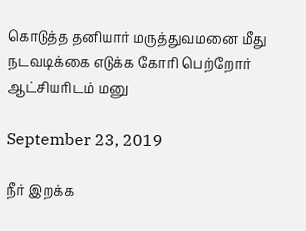கொடுத்த தனியார் மருத்துவமனை மீது நடவடிக்கை எடுக்க கோரி பெற்றோர் ஆட்சியரிடம் மனு

September 23, 2019

நீர் இறக்க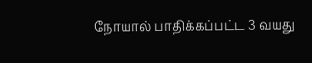நோயால் பாதிக்கப்பட்ட 3 வயது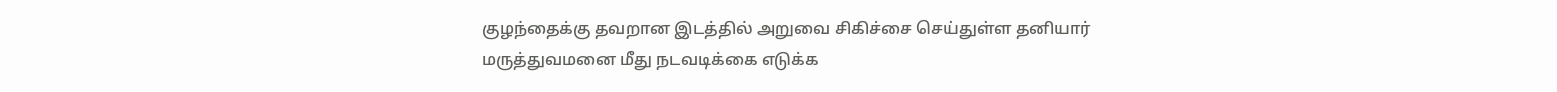குழந்தைக்கு தவறான இடத்தில் அறுவை சிகிச்சை செய்துள்ள தனியார் மருத்துவமனை மீது நடவடிக்கை எடுக்க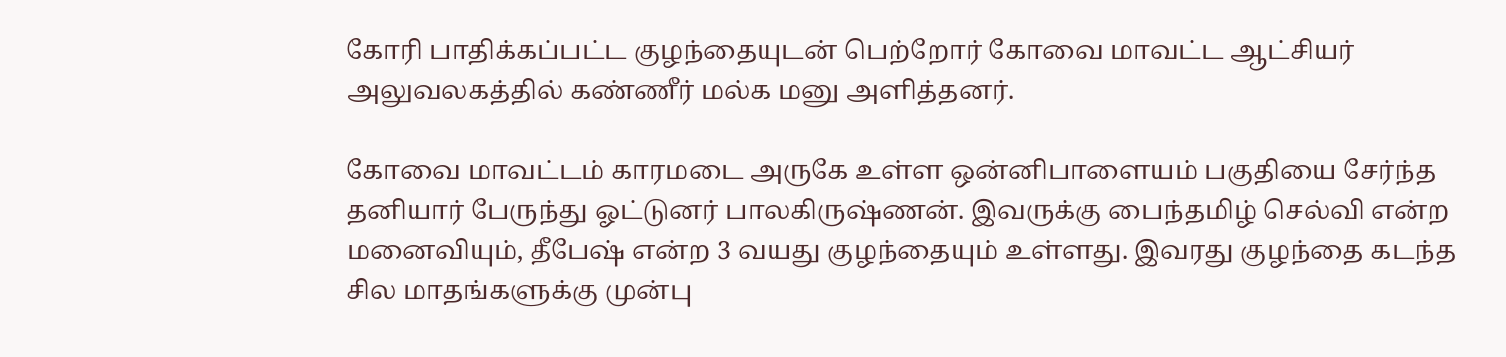கோரி பாதிக்கப்பட்ட குழந்தையுடன் பெற்றோர் கோவை மாவட்ட ஆட்சியர் அலுவலகத்தில் கண்ணீர் மல்க மனு அளித்தனர்.

கோவை மாவட்டம் காரமடை அருகே உள்ள ஒன்னிபாளையம் பகுதியை சேர்ந்த தனியார் பேருந்து ஓட்டுனர் பாலகிருஷ்ணன். இவருக்கு பைந்தமிழ் செல்வி என்ற மனைவியும், தீபேஷ் என்ற 3 வயது குழந்தையும் உள்ளது. இவரது குழந்தை கடந்த சில மாதங்களுக்கு முன்பு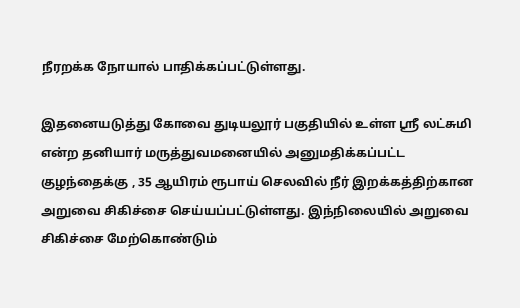நீரறக்க நோயால் பாதிக்கப்பட்டுள்ளது.

இதனையடுத்து கோவை துடியலூர் பகுதியில் உள்ள ஸ்ரீ லட்சுமி என்ற தனியார் மருத்துவமனையில் அனுமதிக்கப்பட்ட குழந்தைக்கு , 35 ஆயிரம் ரூபாய் செலவில் நீர் இறக்கத்திற்கான அறுவை சிகிச்சை செய்யப்பட்டுள்ளது. இந்நிலையில் அறுவை சிகிச்சை மேற்கொண்டும்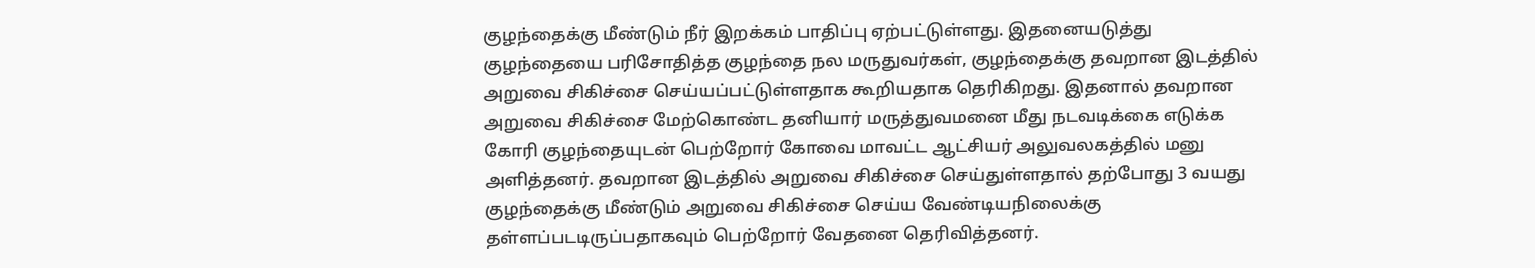குழந்தைக்கு மீண்டும் நீர் இறக்கம் பாதிப்பு ஏற்பட்டுள்ளது. இதனையடுத்து குழந்தையை பரிசோதித்த குழந்தை நல மருதுவர்கள், குழந்தைக்கு தவறான இடத்தில் அறுவை சிகிச்சை செய்யப்பட்டுள்ளதாக கூறியதாக தெரிகிறது. இதனால் தவறான அறுவை சிகிச்சை மேற்கொண்ட தனியார் மருத்துவமனை மீது நடவடிக்கை எடுக்க கோரி குழந்தையுடன் பெற்றோர் கோவை மாவட்ட ஆட்சியர் அலுவலகத்தில் மனு அளித்தனர். தவறான இடத்தில் அறுவை சிகிச்சை செய்துள்ளதால் தற்போது 3 வயது குழந்தைக்கு மீண்டும் அறுவை சிகிச்சை செய்ய வேண்டியநிலைக்கு தள்ளப்படடிருப்பதாகவும் பெற்றோர் வேதனை தெரிவித்தனர்.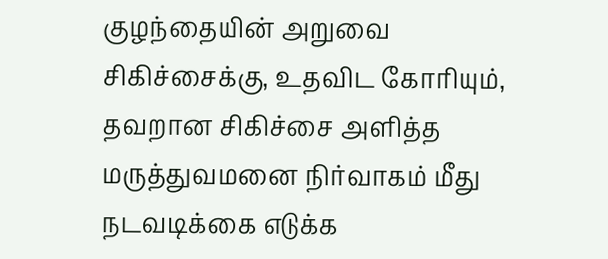குழந்தையின் அறுவை சிகிச்சைக்கு, உதவிட கோரியும், தவறான சிகிச்சை அளித்த மருத்துவமனை நிர்வாகம் மீது நடவடிக்கை எடுக்க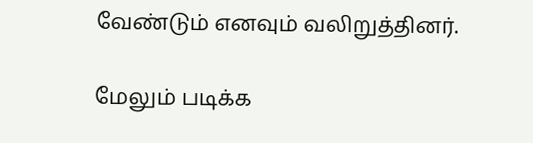வேண்டும் எனவும் வலிறுத்தினர்.

மேலும் படிக்க